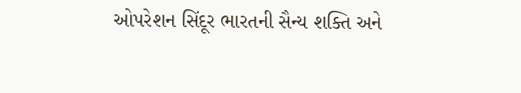ઓપરેશન સિંદૂર ભારતની સૈન્ય શક્તિ અને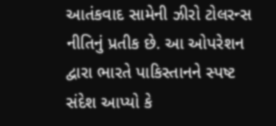આતંકવાદ સામેની ઝીરો ટોલરન્સ નીતિનું પ્રતીક છે. આ ઓપરેશન દ્વારા ભારતે પાકિસ્તાનને સ્પષ્ટ સંદેશ આપ્યો કે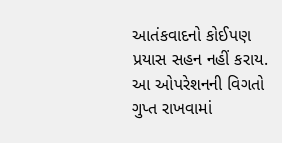આતંકવાદનો કોઈપણ પ્રયાસ સહન નહીં કરાય. આ ઓપરેશનની વિગતો ગુપ્ત રાખવામાં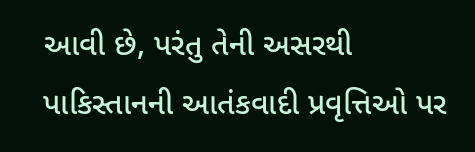આવી છે, પરંતુ તેની અસરથી પાકિસ્તાનની આતંકવાદી પ્રવૃત્તિઓ પર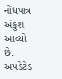નોંધપાત્ર અંકુશ આવ્યો છે.
અપડેટેડ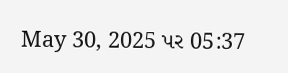May 30, 2025 પર 05:37